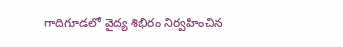గాదిగూడలో వైద్య శిభిరం నిర్వహించిన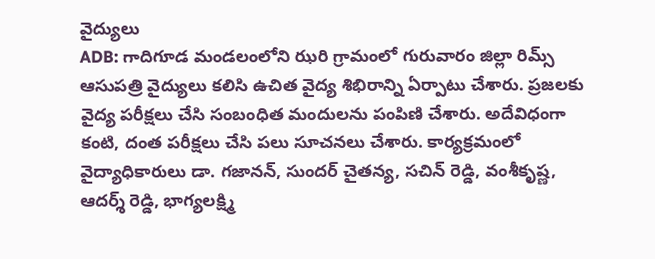వైద్యులు
ADB: గాదిగూడ మండలంలోని ఝరి గ్రామంలో గురువారం జిల్లా రిమ్స్ ఆసుపత్రి వైద్యులు కలిసి ఉచిత వైద్య శిభిరాన్ని ఏర్పాటు చేశారు. ప్రజలకు వైద్య పరీక్షలు చేసి సంబంధిత మందులను పంపిణి చేశారు. అదేవిధంగా కంటి, దంత పరీక్షలు చేసి పలు సూచనలు చేశారు. కార్యక్రమంలో వైద్యాధికారులు డా. గజానన్, సుందర్ చైతన్య, సచిన్ రెడ్డి, వంశీకృష్ణ, ఆదర్శ్ రెడ్డి, భాగ్యలక్ష్మి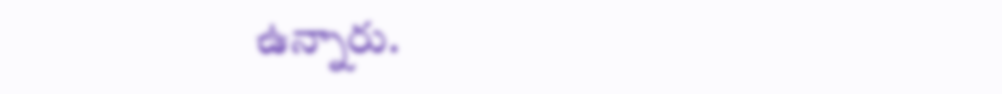ఉన్నారు.